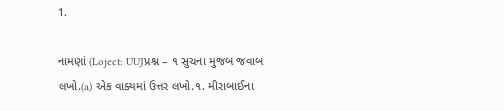1.

નામણાં (Loject: UUJપ્રશ્ન – ૧ સુચના મુજબ જવાબ લખો.(a) એક વાક્યમાં ઉત્તર લખો.૧. મીરાબાઈના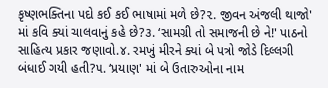કૃષ્ણભક્તિના પદો કઈ કઈ ભાષામાં મળે છે?૨. જીવન અંજલી થાજો' માં કવિ ક્યાં ચાલવાનું કહે છે?૩. ‘સામગ્રી તો સમાજની છે ને!' પાઠનો સાહિત્ય પ્રકાર જણાવો.૪. રમખું મીરને ક્યાં બે પત્રો જોડે દિલ્લગી બંધાઈ ગયી હતી?૫. ‘પ્રયાણ' માં બે ઉતારુઓના નામ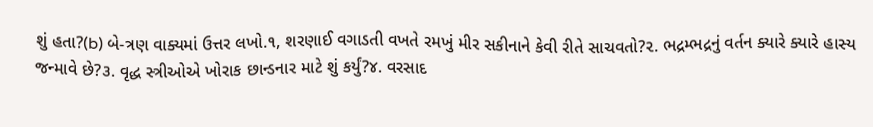શું હતા?(b) બે-ત્રણ વાક્યમાં ઉત્તર લખો.૧, શરણાઈ વગાડતી વખતે રમખું મીર સકીનાને કેવી રીતે સાચવતો?૨. ભદ્રમ્ભદ્રનું વર્તન ક્યારે ક્યારે હાસ્ય જન્માવે છે?૩. વૃદ્ધ સ્ત્રીઓએ ખોરાક છાન્ડનાર માટે શું કર્યું?૪. વરસાદ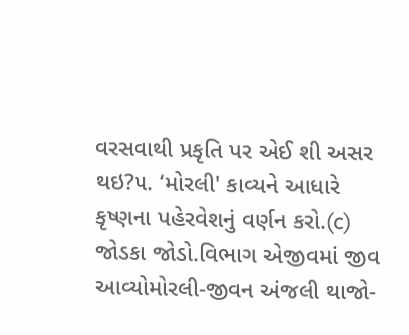વરસવાથી પ્રકૃતિ પર એઈ શી અસર થઇ?૫. ‘મોરલી' કાવ્યને આધારે કૃષ્ણના પહેરવેશનું વર્ણન કરો.(c) જોડકા જોડો.વિભાગ એજીવમાં જીવ આવ્યોમોરલી-જીવન અંજલી થાજો-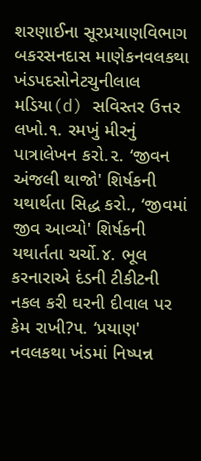શરણાઈના સૂરપ્રયાણવિભાગ બકરસનદાસ માણેકનવલકથા ખંડપદસોનેટચુનીલાલ મડિયા(d) સવિસ્તર ઉત્તર લખો.૧. રમખું મીરનું પાત્રાલેખન કરો.૨. ‘જીવન અંજલી થાજો' શિર્ષકની યથાર્થતા સિદ્ધ કરો., ‘જીવમાં જીવ આવ્યો' શિર્ષકની યથાર્તતા ચર્ચો.૪. ભૂલ કરનારાએ દંડની ટીકીટની નકલ કરી ઘરની દીવાલ પર કેમ રાખી?૫. ‘પ્રયાણ' નવલકથા ખંડમાં નિષ્પન્ન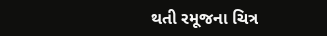થતી રમૂજના ચિત્ર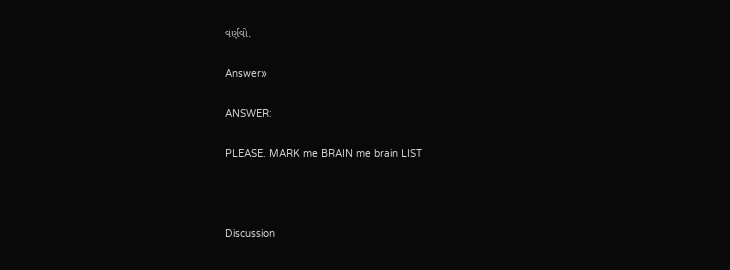વર્ણવો.

Answer»

ANSWER:

PLEASE. MARK me BRAIN me brain LIST



Discussion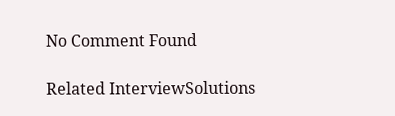No Comment Found

Related InterviewSolutions